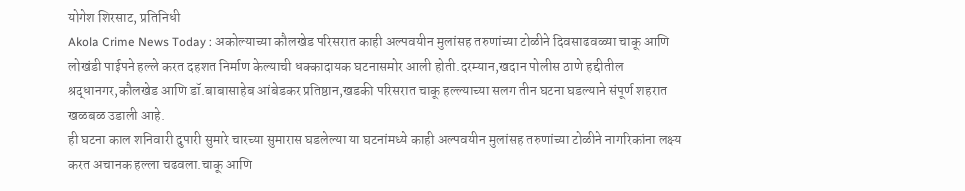योगेश शिरसाट, प्रतिनिधी
Akola Crime News Today : अकोल्याच्या कौलखेड परिसरात काही अल्पवयीन मुलांसह तरुणांच्या टोळीने दिवसाढवळ्या चाकू आणि लोखंडी पाईपने हल्ले करत दहशत निर्माण केल्याची धक्कादायक घटनासमोर आली होती.दरम्यान,खदान पोलीस ठाणे हद्दीतील श्रद्धानगर,कौलखेड आणि डॉ.बाबासाहेब आंबेडकर प्रतिष्ठान,खडकी परिसरात चाकू हल्ल्याच्या सलग तीन घटना घडल्याने संपूर्ण शहरात खळबळ उडाली आहे.
ही घटना काल शनिवारी दुपारी सुमारे चारच्या सुमारास घडलेल्या या घटनांमध्ये काही अल्पवयीन मुलांसह तरुणांच्या टोळीने नागरिकांना लक्ष्य करत अचानक हल्ला चढवला.चाकू आणि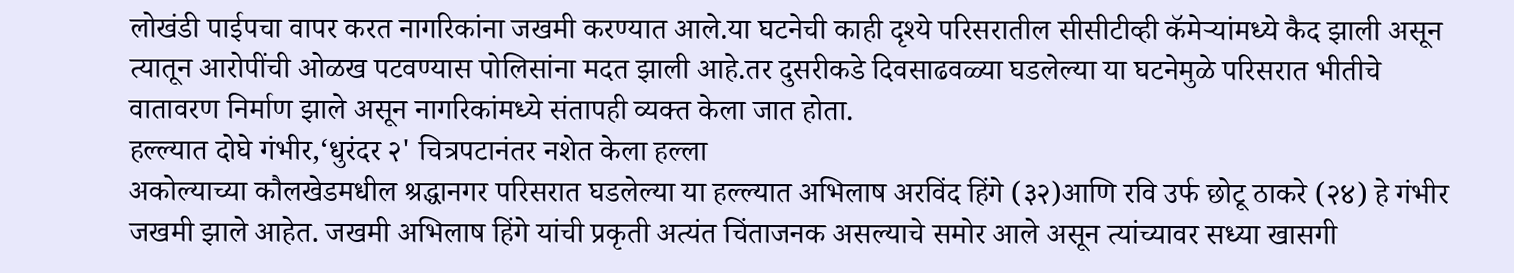लोखंडी पाईपचा वापर करत नागरिकांना जखमी करण्यात आले.या घटनेची काही दृश्ये परिसरातील सीसीटीव्ही कॅमेऱ्यांमध्ये कैद झाली असून त्यातून आरोपींची ओळख पटवण्यास पोलिसांना मदत झाली आहे.तर दुसरीकडे दिवसाढवळ्या घडलेल्या या घटनेमुळे परिसरात भीतीचे वातावरण निर्माण झाले असून नागरिकांमध्ये संतापही व्यक्त केला जात होता.
हल्ल्यात दोघे गंभीर,‘धुरंदर २' चित्रपटानंतर नशेत केला हल्ला
अकोल्याच्या कौलखेडमधील श्रद्धानगर परिसरात घडलेल्या या हल्ल्यात अभिलाष अरविंद हिंगे (३२)आणि रवि उर्फ छोटू ठाकरे (२४) हे गंभीर जखमी झाले आहेत. जखमी अभिलाष हिंगे यांची प्रकृती अत्यंत चिंताजनक असल्याचे समोर आले असून त्यांच्यावर सध्या खासगी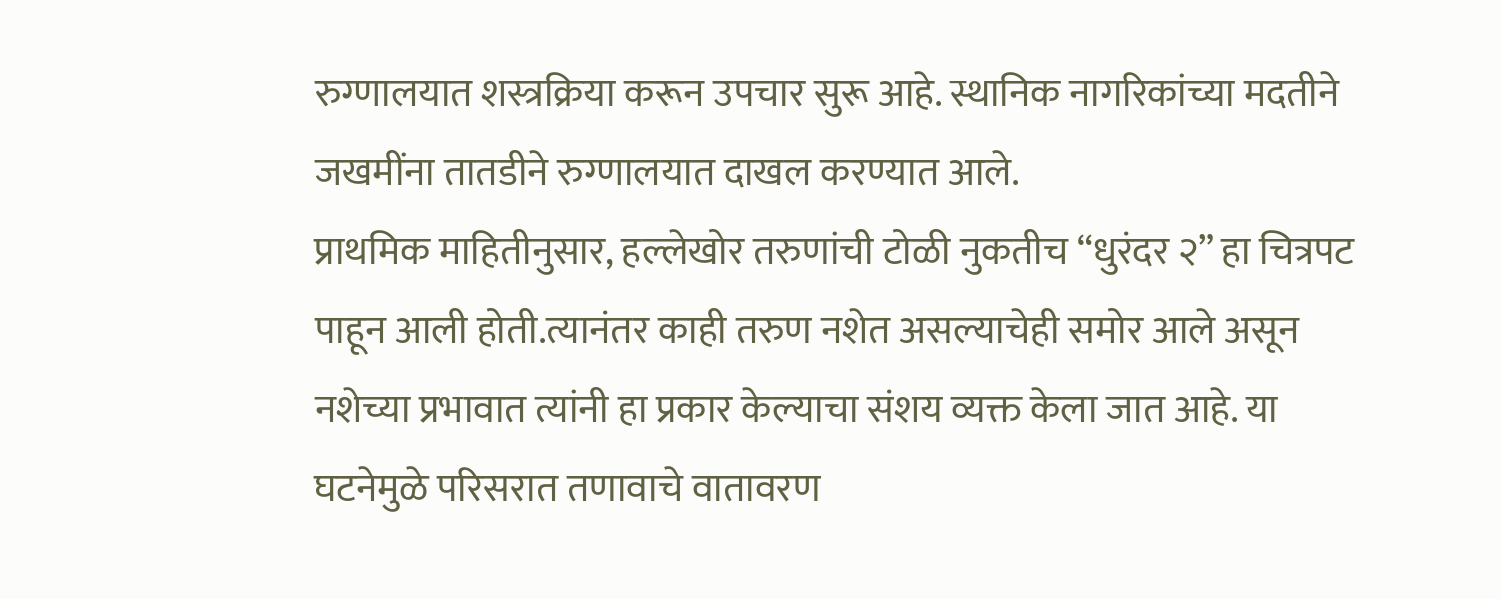रुग्णालयात शस्त्रक्रिया करून उपचार सुरू आहे. स्थानिक नागरिकांच्या मदतीने जखमींना तातडीने रुग्णालयात दाखल करण्यात आले.
प्राथमिक माहितीनुसार, हल्लेखोर तरुणांची टोळी नुकतीच “धुरंदर २” हा चित्रपट पाहून आली होती.त्यानंतर काही तरुण नशेत असल्याचेही समोर आले असून नशेच्या प्रभावात त्यांनी हा प्रकार केल्याचा संशय व्यक्त केला जात आहे. या घटनेमुळे परिसरात तणावाचे वातावरण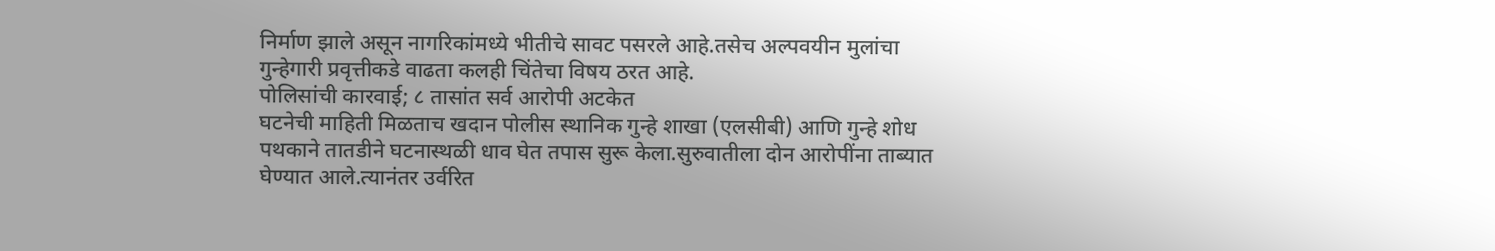निर्माण झाले असून नागरिकांमध्ये भीतीचे सावट पसरले आहे.तसेच अल्पवयीन मुलांचा गुन्हेगारी प्रवृत्तीकडे वाढता कलही चिंतेचा विषय ठरत आहे.
पोलिसांची कारवाई; ८ तासांत सर्व आरोपी अटकेत
घटनेची माहिती मिळताच खदान पोलीस स्थानिक गुन्हे शाखा (एलसीबी) आणि गुन्हे शोध पथकाने तातडीने घटनास्थळी धाव घेत तपास सुरू केला.सुरुवातीला दोन आरोपींना ताब्यात घेण्यात आले.त्यानंतर उर्वरित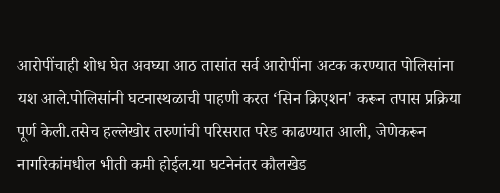आरोपींचाही शोध घेत अवघ्या आठ तासांत सर्व आरोपींना अटक करण्यात पोलिसांना यश आले.पोलिसांनी घटनास्थळाची पाहणी करत ‘सिन क्रिएशन' करून तपास प्रक्रिया पूर्ण केली.तसेच हल्लेखोर तरुणांची परिसरात परेड काढण्यात आली, जेणेकरून नागरिकांमधील भीती कमी होईल.या घटनेनंतर कौलखेड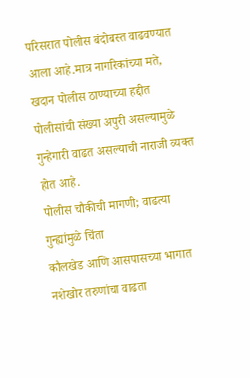परिसरात पोलीस बंदोबस्त वाढवण्यात आला आहे.मात्र नागरिकांच्या मते, खदान पोलीस ठाण्याच्या हद्दीत पोलीसांची संख्या अपुरी असल्यामुळे गुन्हेगारी वाढत असल्याची नाराजी व्यक्त होत आहे.
पोलीस चौकीची मागणी; वाढत्या गुन्ह्यांमुळे चिंता
कौलखेड आणि आसपासच्या भागात नशेखोर तरुणांचा वाढता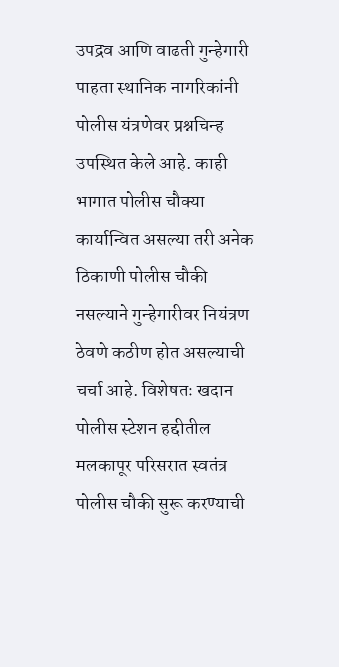उपद्रव आणि वाढती गुन्हेगारी पाहता स्थानिक नागरिकांनी पोलीस यंत्रणेवर प्रश्नचिन्ह उपस्थित केले आहे. काही भागात पोलीस चौक्या कार्यान्वित असल्या तरी अनेक ठिकाणी पोलीस चौकी नसल्याने गुन्हेगारीवर नियंत्रण ठेवणे कठीण होत असल्याची चर्चा आहे. विशेषतः खदान पोलीस स्टेशन हद्दीतील मलकापूर परिसरात स्वतंत्र पोलीस चौकी सुरू करण्याची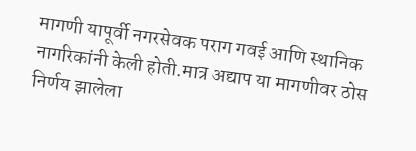मागणी यापूर्वी नगरसेवक पराग गवई आणि स्थानिक नागरिकांनी केली होती.मात्र अद्याप या मागणीवर ठोस निर्णय झालेला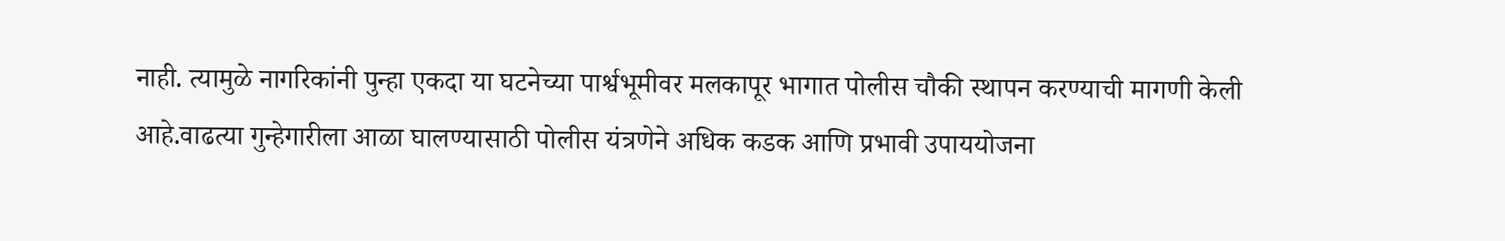नाही. त्यामुळे नागरिकांनी पुन्हा एकदा या घटनेच्या पार्श्वभूमीवर मलकापूर भागात पोलीस चौकी स्थापन करण्याची मागणी केली आहे.वाढत्या गुन्हेगारीला आळा घालण्यासाठी पोलीस यंत्रणेने अधिक कडक आणि प्रभावी उपाययोजना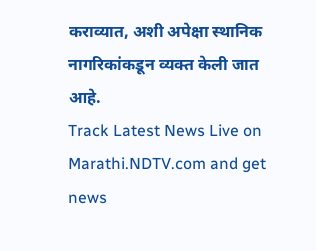कराव्यात, अशी अपेक्षा स्थानिक नागरिकांकडून व्यक्त केली जात आहे.
Track Latest News Live on Marathi.NDTV.com and get news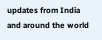updates from India and around the world